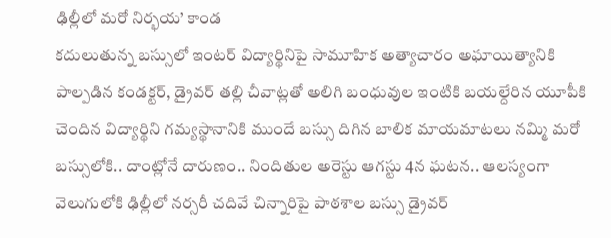ఢిల్లీలో మరో నిర్భయ’ కాండ
కదులుతున్న బస్సులో ఇంటర్ విద్యార్థినిపై సామూహిక అత్యాచారం అఘాయిత్యానికి పాల్పడిన కండక్టర్, డ్రైవర్ తల్లి చీవాట్లతో అలిగి బంధువుల ఇంటికి బయల్దేరిన యూపీకి చెందిన విద్యార్థిని గమ్యస్థానానికి ముందే బస్సు దిగిన బాలిక మాయమాటలు నమ్మి మరో బస్సులోకి.. దాంట్లోనే దారుణం.. నిందితుల అరెస్టు ఆగస్టు 4న ఘటన.. ఆలస్యంగా వెలుగులోకి ఢిల్లీలో నర్సరీ చదివే చిన్నారిపై పాఠశాల బస్సు డ్రైవర్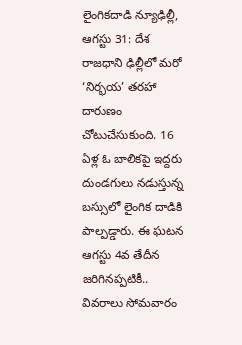లైంగికదాడి న్యూఢిల్లీ, ఆగస్టు 31: దేశ రాజధాని ఢిల్లీలో మరో ‘నిర్భయ’ తరహా దారుణం చోటుచేసుకుంది. 16 ఏళ్ల ఓ బాలికపై ఇద్దరు దుండగులు నడుస్తున్న బస్సులో లైంగిక దాడికి పాల్పడ్డారు. ఈ ఘటన ఆగస్టు 4వ తేదీన జరిగినప్పటికీ.. వివరాలు సోమవారం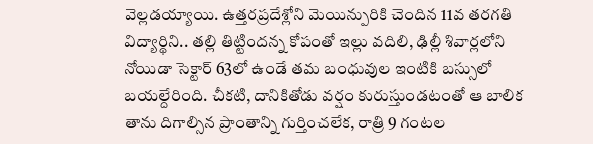వెల్లడయ్యాయి. ఉత్తరప్రదేశ్లోని మెయిన్పురికి చెందిన 11వ తరగతి విద్యార్థిని.. తల్లి తిట్టిందన్న కోపంతో ఇల్లు వదిలి, ఢిల్లీ శివార్లలోని నోయిడా సెక్టార్ 63లో ఉండే తమ బంధువుల ఇంటికి బస్సులో బయల్దేరింది. చీకటి, దానికితోడు వర్షం కురుస్తుండటంతో ఆ బాలిక తాను దిగాల్సిన ప్రాంతాన్ని గుర్తించలేక, రాత్రి 9 గంటల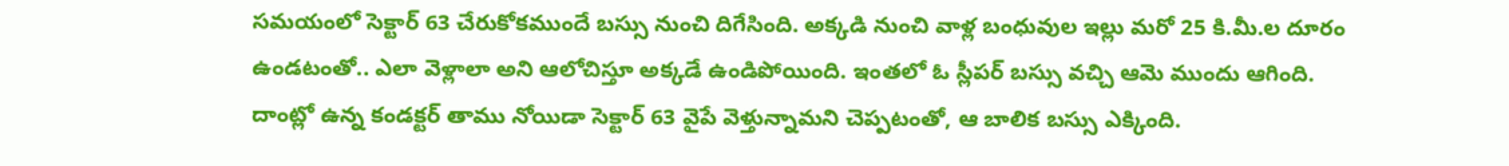సమయంలో సెక్టార్ 63 చేరుకోకముందే బస్సు నుంచి దిగేసింది. అక్కడి నుంచి వాళ్ల బంధువుల ఇల్లు మరో 25 కి.మీ.ల దూరం ఉండటంతో.. ఎలా వెళ్లాలా అని ఆలోచిస్తూ అక్కడే ఉండిపోయింది. ఇంతలో ఓ స్లీపర్ బస్సు వచ్చి ఆమె ముందు ఆగింది. దాంట్లో ఉన్న కండక్టర్ తాము నోయిడా సెక్టార్ 63 వైపే వెళ్తున్నామని చెప్పటంతో, ఆ బాలిక బస్సు ఎక్కింది.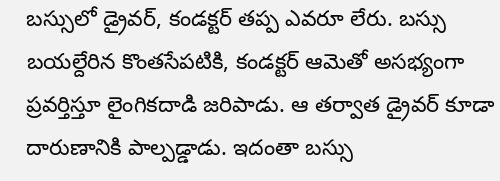బస్సులో డ్రైవర్, కండక్టర్ తప్ప ఎవరూ లేరు. బస్సు బయల్దేరిన కొంతసేపటికి, కండక్టర్ ఆమెతో అసభ్యంగా ప్రవర్తిస్తూ లైంగికదాడి జరిపాడు. ఆ తర్వాత డ్రైవర్ కూడా దారుణానికి పాల్పడ్డాడు. ఇదంతా బస్సు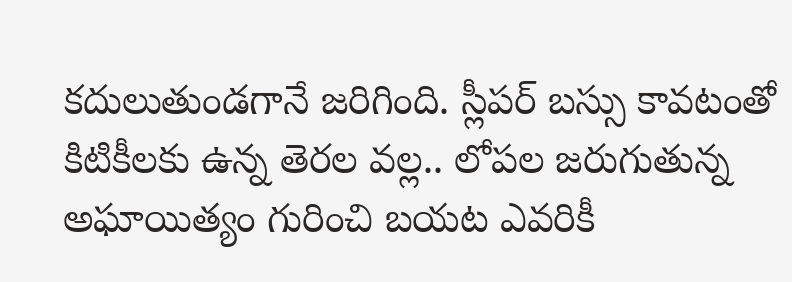కదులుతుండగానే జరిగింది. స్లీపర్ బస్సు కావటంతో కిటికీలకు ఉన్న తెరల వల్ల.. లోపల జరుగుతున్న అఘాయిత్యం గురించి బయట ఎవరికీ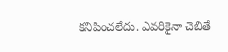కనిపించలేదు. ఎవరికైనా చెబితే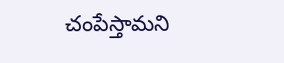చంపేస్తామని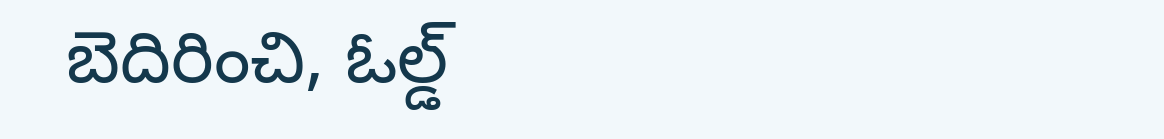బెదిరించి, ఓల్డ్